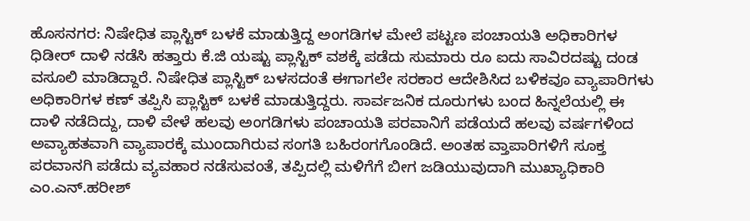ಹೊಸನಗರ: ನಿಷೇಧಿತ ಪ್ಲಾಸ್ಟಿಕ್ ಬಳಕೆ ಮಾಡುತ್ತಿದ್ದ ಅಂಗಡಿಗಳ ಮೇಲೆ ಪಟ್ಟಣ ಪಂಚಾಯತಿ ಅಧಿಕಾರಿಗಳ ಧಿಡೀರ್ ದಾಳಿ ನಡೆಸಿ ಹತ್ತಾರು ಕೆ.ಜಿ ಯಷ್ಟು ಪ್ಲಾಸ್ಟಿಕ್ ವಶಕ್ಕೆ ಪಡೆದು ಸುಮಾರು ರೂ ಐದು ಸಾವಿರದಷ್ಟು ದಂಡ ವಸೂಲಿ ಮಾಡಿದ್ದಾರೆ. ನಿಷೇಧಿತ ಪ್ಲಾಸ್ಟಿಕ್ ಬಳಸದಂತೆ ಈಗಾಗಲೇ ಸರಕಾರ ಆದೇಶಿಸಿದ ಬಳಿಕವೂ ವ್ಯಾಪಾರಿಗಳು ಅಧಿಕಾರಿಗಳ ಕಣ್ ತಪ್ಪಿಸಿ ಪ್ಲಾಸ್ಟಿಕ್ ಬಳಕೆ ಮಾಡುತ್ತಿದ್ದರು. ಸಾರ್ವಜನಿಕ ದೂರುಗಳು ಬಂದ ಹಿನ್ನಲೆಯಲ್ಲಿ ಈ ದಾಳಿ ನಡೆದಿದ್ದು, ದಾಳಿ ವೇಳೆ ಹಲವು ಅಂಗಡಿಗಳು ಪಂಚಾಯತಿ ಪರವಾನಿಗೆ ಪಡೆಯದೆ ಹಲವು ವರ್ಷಗಳಿಂದ ಅವ್ಯಾಹತವಾಗಿ ವ್ಯಾಪಾರಕ್ಕೆ ಮುಂದಾಗಿರುವ ಸಂಗತಿ ಬಹಿರಂಗಗೊಂಡಿದೆ. ಅಂತಹ ವ್ತಾಪಾರಿಗಳಿಗೆ ಸೂಕ್ತ ಪರವಾನಗಿ ಪಡೆದು ವ್ಯವಹಾರ ನಡೆಸುವಂತೆ, ತಪ್ಪಿದಲ್ಲಿ ಮಳಿಗೆಗೆ ಬೀಗ ಜಡಿಯುವುದಾಗಿ ಮುಖ್ಯಾಧಿಕಾರಿ ಎಂ.ಎನ್.ಹರೀಶ್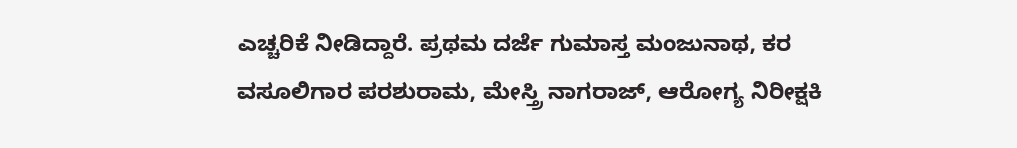ಎಚ್ಚರಿಕೆ ನೀಡಿದ್ದಾರೆ. ಪ್ರಥಮ ದರ್ಜೆ ಗುಮಾಸ್ತ ಮಂಜುನಾಥ, ಕರ ವಸೂಲಿಗಾರ ಪರಶುರಾಮ, ಮೇಸ್ತ್ರಿ ನಾಗರಾಜ್, ಆರೋಗ್ಯ ನಿರೀಕ್ಷಕಿ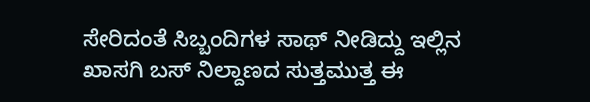ಸೇರಿದಂತೆ ಸಿಬ್ಬಂದಿಗಳ ಸಾಥ್ ನೀಡಿದ್ದು ಇಲ್ಲಿನ ಖಾಸಗಿ ಬಸ್ ನಿಲ್ದಾಣದ ಸುತ್ತಮುತ್ತ ಈ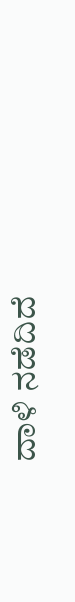ದಾಳಿ ನಡೆದಿದೆ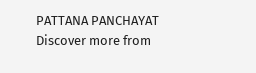PATTANA PANCHAYAT
Discover more from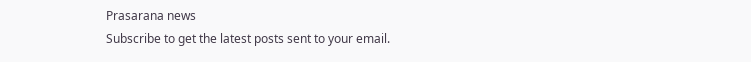Prasarana news
Subscribe to get the latest posts sent to your email.